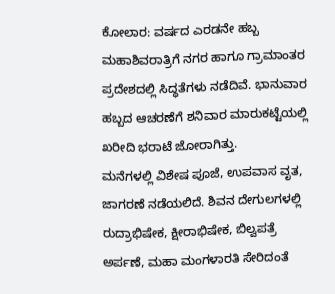ಕೋಲಾರ: ವರ್ಷದ ಎರಡನೇ ಹಬ್ಬ ಮಹಾಶಿವರಾತ್ರಿಗೆ ನಗರ ಹಾಗೂ ಗ್ರಾಮಾಂತರ ಪ್ರದೇಶದಲ್ಲಿ ಸಿದ್ಧತೆಗಳು ನಡೆದಿವೆ. ಭಾನುವಾರ ಹಬ್ಬದ ಆಚರಣೆಗೆ ಶನಿವಾರ ಮಾರುಕಟ್ಟೆಯಲ್ಲಿ ಖರೀದಿ ಭರಾಟೆ ಜೋರಾಗಿತ್ತು.
ಮನೆಗಳಲ್ಲಿ ವಿಶೇಷ ಪೂಜೆ, ಉಪವಾಸ ವೃತ, ಜಾಗರಣೆ ನಡೆಯಲಿದೆ. ಶಿವನ ದೇಗುಲಗಳಲ್ಲಿ ರುದ್ರಾಭಿಷೇಕ, ಕ್ಷೀರಾಭಿಷೇಕ, ಬಿಲ್ವಪತ್ರೆ ಅರ್ಪಣೆ, ಮಹಾ ಮಂಗಳಾರತಿ ಸೇರಿದಂತೆ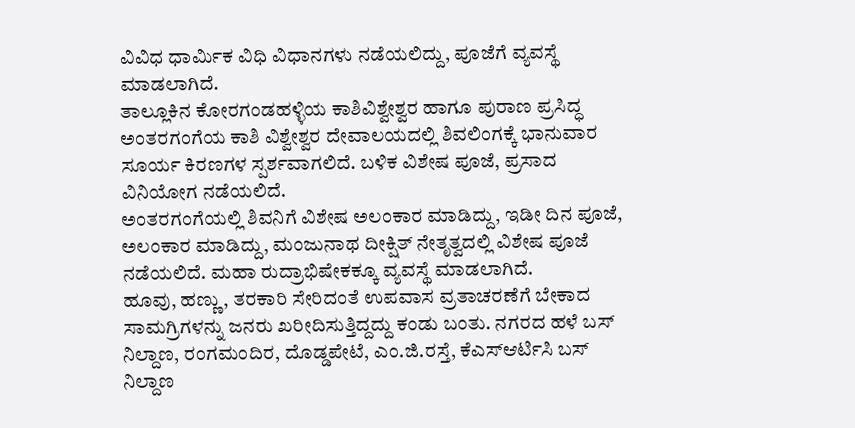ವಿವಿಧ ಧಾರ್ಮಿಕ ವಿಧಿ ವಿಧಾನಗಳು ನಡೆಯಲಿದ್ದು, ಪೂಜೆಗೆ ವ್ಯವಸ್ಥೆ ಮಾಡಲಾಗಿದೆ.
ತಾಲ್ಲೂಕಿನ ಕೋರಗಂಡಹಳ್ಳಿಯ ಕಾಶಿವಿಶ್ವೇಶ್ವರ ಹಾಗೂ ಪುರಾಣ ಪ್ರಸಿದ್ಧ ಅಂತರಗಂಗೆಯ ಕಾಶಿ ವಿಶ್ವೇಶ್ವರ ದೇವಾಲಯದಲ್ಲಿ ಶಿವಲಿಂಗಕ್ಕೆ ಭಾನುವಾರ ಸೂರ್ಯ ಕಿರಣಗಳ ಸ್ಪರ್ಶವಾಗಲಿದೆ. ಬಳಿಕ ವಿಶೇಷ ಪೂಜೆ, ಪ್ರಸಾದ ವಿನಿಯೋಗ ನಡೆಯಲಿದೆ.
ಅಂತರಗಂಗೆಯಲ್ಲಿ ಶಿವನಿಗೆ ವಿಶೇಷ ಅಲಂಕಾರ ಮಾಡಿದ್ದು, ಇಡೀ ದಿನ ಪೂಜೆ, ಅಲಂಕಾರ ಮಾಡಿದ್ದು, ಮಂಜುನಾಥ ದೀಕ್ಷಿತ್ ನೇತೃತ್ವದಲ್ಲಿ ವಿಶೇಷ ಪೂಜೆ ನಡೆಯಲಿದೆ. ಮಹಾ ರುದ್ರಾಭಿಷೇಕಕ್ಕೂ ವ್ಯವಸ್ಥೆ ಮಾಡಲಾಗಿದೆ.
ಹೂವು, ಹಣ್ಣು, ತರಕಾರಿ ಸೇರಿದಂತೆ ಉಪವಾಸ ವ್ರತಾಚರಣೆಗೆ ಬೇಕಾದ ಸಾಮಗ್ರಿಗಳನ್ನು ಜನರು ಖರೀದಿಸುತ್ತಿದ್ದದ್ದು ಕಂಡು ಬಂತು. ನಗರದ ಹಳೆ ಬಸ್ ನಿಲ್ದಾಣ, ರಂಗಮಂದಿರ, ದೊಡ್ಡಪೇಟೆ, ಎಂ.ಜಿ.ರಸ್ತೆ, ಕೆಎಸ್ಆರ್ಟಿಸಿ ಬಸ್ ನಿಲ್ದಾಣ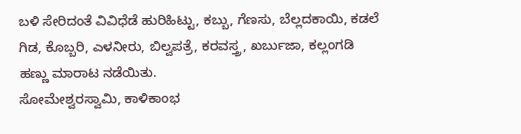ಬಳಿ ಸೇರಿದಂತೆ ವಿವಿಧೆಡೆ ಹುರಿಹಿಟ್ಟು, ಕಬ್ಬು, ಗೆಣಸು, ಬೆಲ್ಲದಕಾಯಿ, ಕಡಲೆ ಗಿಡ, ಕೊಬ್ಬರಿ, ಎಳನೀರು, ಬಿಲ್ವಪತ್ರೆ, ಕರವಸ್ತ್ರ, ಖರ್ಬುಜಾ, ಕಲ್ಲಂಗಡಿ ಹಣ್ಣು ಮಾರಾಟ ನಡೆಯಿತು.
ಸೋಮೇಶ್ವರಸ್ವಾಮಿ, ಕಾಳಿಕಾಂಭ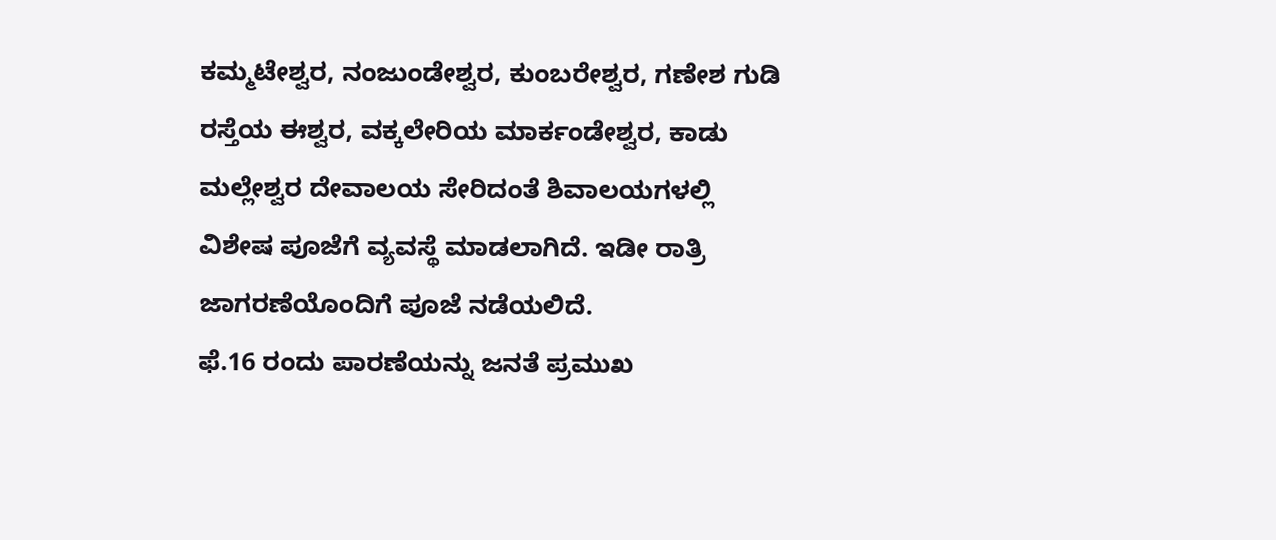ಕಮ್ಮಟೇಶ್ವರ, ನಂಜುಂಡೇಶ್ವರ, ಕುಂಬರೇಶ್ವರ, ಗಣೇಶ ಗುಡಿ ರಸ್ತೆಯ ಈಶ್ವರ, ವಕ್ಕಲೇರಿಯ ಮಾರ್ಕಂಡೇಶ್ವರ, ಕಾಡು ಮಲ್ಲೇಶ್ವರ ದೇವಾಲಯ ಸೇರಿದಂತೆ ಶಿವಾಲಯಗಳಲ್ಲಿ ವಿಶೇಷ ಪೂಜೆಗೆ ವ್ಯವಸ್ಥೆ ಮಾಡಲಾಗಿದೆ. ಇಡೀ ರಾತ್ರಿ ಜಾಗರಣೆಯೊಂದಿಗೆ ಪೂಜೆ ನಡೆಯಲಿದೆ.
ಫೆ.16 ರಂದು ಪಾರಣೆಯನ್ನು ಜನತೆ ಪ್ರಮುಖ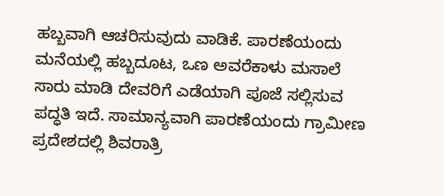ಹಬ್ಬವಾಗಿ ಆಚರಿಸುವುದು ವಾಡಿಕೆ. ಪಾರಣೆಯಂದು ಮನೆಯಲ್ಲಿ ಹಬ್ಬದೂಟ, ಒಣ ಅವರೆಕಾಳು ಮಸಾಲೆ ಸಾರು ಮಾಡಿ ದೇವರಿಗೆ ಎಡೆಯಾಗಿ ಪೂಜೆ ಸಲ್ಲಿಸುವ ಪದ್ಧತಿ ಇದೆ. ಸಾಮಾನ್ಯವಾಗಿ ಪಾರಣೆಯಂದು ಗ್ರಾಮೀಣ ಪ್ರದೇಶದಲ್ಲಿ ಶಿವರಾತ್ರಿ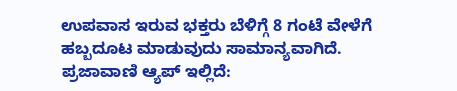ಉಪವಾಸ ಇರುವ ಭಕ್ತರು ಬೆಳಿಗ್ಗೆ 8 ಗಂಟೆ ವೇಳೆಗೆ ಹಬ್ಬದೂಟ ಮಾಡುವುದು ಸಾಮಾನ್ಯವಾಗಿದೆ.
ಪ್ರಜಾವಾಣಿ ಆ್ಯಪ್ ಇಲ್ಲಿದೆ: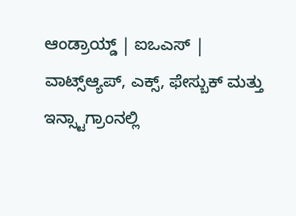ಆಂಡ್ರಾಯ್ಡ್ | ಐಒಎಸ್ | ವಾಟ್ಸ್ಆ್ಯಪ್, ಎಕ್ಸ್, ಫೇಸ್ಬುಕ್ ಮತ್ತು ಇನ್ಸ್ಟಾಗ್ರಾಂನಲ್ಲಿ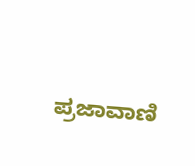ಪ್ರಜಾವಾಣಿ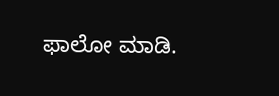ಫಾಲೋ ಮಾಡಿ.